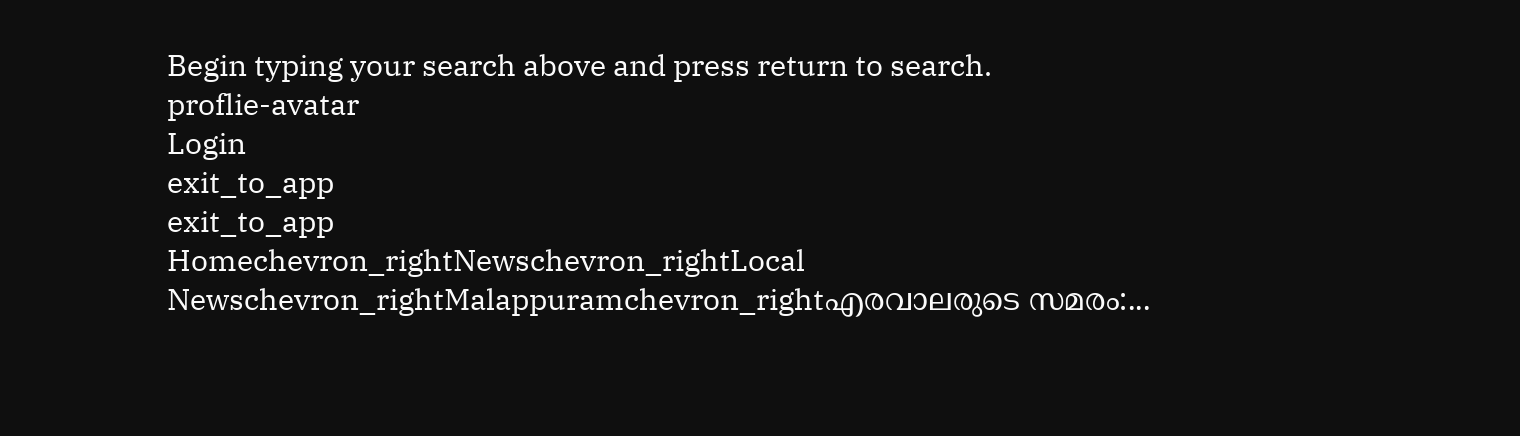Begin typing your search above and press return to search.
proflie-avatar
Login
exit_to_app
exit_to_app
Homechevron_rightNewschevron_rightLocal Newschevron_rightMalappuramchevron_rightഎരവാലരുടെ സമരം:...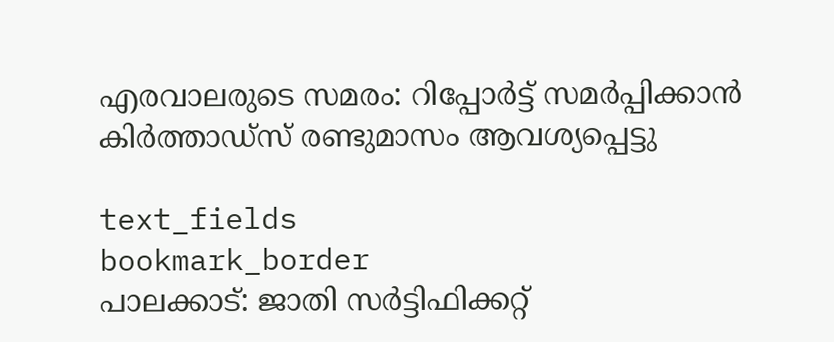എരവാലരുടെ സമരം: റിപ്പോർട്ട് സമർപ്പിക്കാൻ കിർത്താഡ്സ് രണ്ടുമാസം ആവശ്യപ്പെട്ടു

text_fields
bookmark_border
പാലക്കാട്: ജാതി സർട്ടിഫിക്കറ്റ്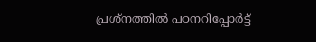പ്രശ്നത്തിൽ പഠനറിപ്പോർട്ട്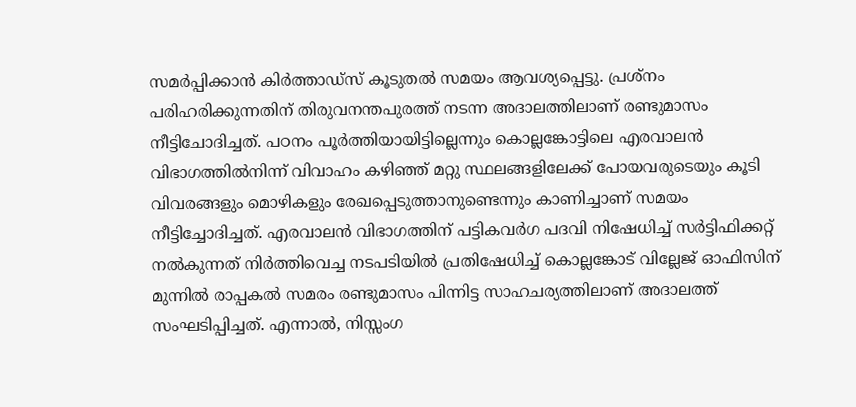സമർപ്പിക്കാൻ കിർത്താഡ്സ് കൂടുതൽ സമയം ആവശ്യപ്പെട്ടു. പ്രശ്നം പരിഹരിക്കുന്നതിന് തിരുവനന്തപുരത്ത് നടന്ന അദാലത്തിലാണ് രണ്ടുമാസം നീട്ടിചോദിച്ചത്. പഠനം പൂർത്തിയായിട്ടില്ലെന്നും കൊല്ലങ്കോട്ടിലെ എരവാലൻ വിഭാഗത്തിൽനിന്ന് വിവാഹം കഴിഞ്ഞ് മറ്റു സ്ഥലങ്ങളിലേക്ക് പോയവരുടെയും കൂടി വിവരങ്ങളും മൊഴികളും രേഖപ്പെടുത്താനുണ്ടെന്നും കാണിച്ചാണ് സമയം നീട്ടിച്ചോദിച്ചത്. എരവാലൻ വിഭാഗത്തിന് പട്ടികവർഗ പദവി നിഷേധിച്ച് സർട്ടിഫിക്കറ്റ് നൽകുന്നത് നിർത്തിവെച്ച നടപടിയിൽ പ്രതിഷേധിച്ച് കൊല്ലങ്കോട് വില്ലേജ് ഓഫിസിന് മുന്നിൽ രാപ്പകൽ സമരം രണ്ടുമാസം പിന്നിട്ട സാഹചര്യത്തിലാണ് അദാലത്ത് സംഘടിപ്പിച്ചത്. എന്നാൽ, നിസ്സംഗ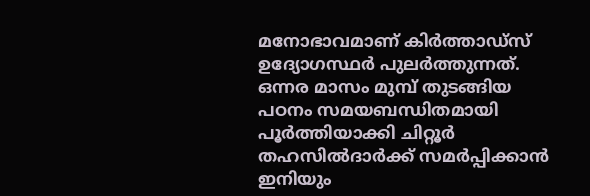മനോഭാവമാണ് കിർത്താഡ്സ് ഉദ്യോഗസ്ഥർ പുലർത്തുന്നത്. ഒന്നര മാസം മുമ്പ് തുടങ്ങിയ പഠനം സമയബന്ധിതമായി പൂർത്തിയാക്കി ചിറ്റൂർ തഹസിൽദാർക്ക് സമർപ്പിക്കാൻ ഇനിയും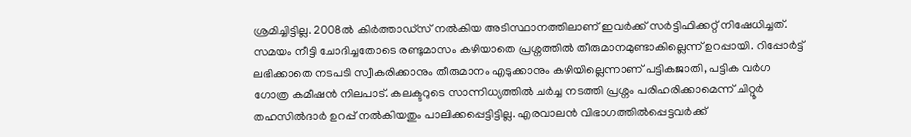ശ്രമിച്ചിട്ടില്ല. 2008ൽ കിർത്താഡ്സ് നൽകിയ അടിസ്ഥാനത്തിലാണ് ഇവർക്ക് സർട്ടിഫിക്കറ്റ് നിഷേധിച്ചത്. സമയം നീട്ടി ചോദിച്ചതോടെ രണ്ടുമാസം കഴിയാതെ പ്രശ്നത്തിൽ തീരുമാനമുണ്ടാകില്ലെന്ന് ഉറപ്പായി. റിപ്പോർട്ട് ലഭിക്കാതെ നടപടി സ്വീകരിക്കാനും തീരുമാനം എടുക്കാനും കഴിയില്ലെന്നാണ് പട്ടികജാതി, പട്ടിക വർഗ ഗോത്ര കമീഷൻ നിലപാട്. കലക്ടറുടെ സാന്നിധ്യത്തിൽ ചർച്ച നടത്തി പ്രശ്നം പരിഹരിക്കാമെന്ന് ചിറ്റൂർ തഹസിൽദാർ ഉറപ്പ് നൽകിയതും പാലിക്കപ്പെട്ടിട്ടില്ല. എരവാലൻ വിഭാഗത്തിൽപ്പെട്ടവർക്ക്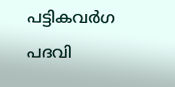പട്ടികവർഗ പദവി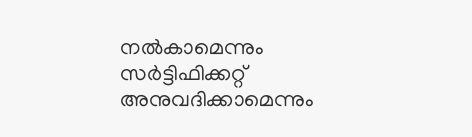നൽകാമെന്നും സർട്ടിഫിക്കറ്റ് അനുവദിക്കാമെന്നും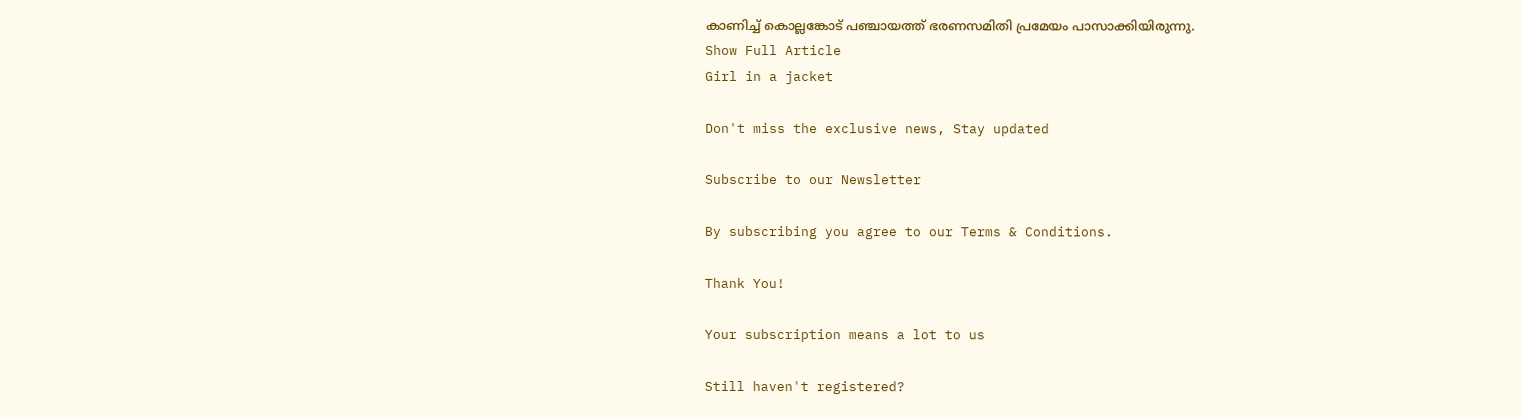കാണിച്ച് കൊല്ലങ്കോട് പഞ്ചായത്ത് ഭരണസമിതി പ്രമേയം പാസാക്കിയിരുന്നു.
Show Full Article
Girl in a jacket

Don't miss the exclusive news, Stay updated

Subscribe to our Newsletter

By subscribing you agree to our Terms & Conditions.

Thank You!

Your subscription means a lot to us

Still haven't registered?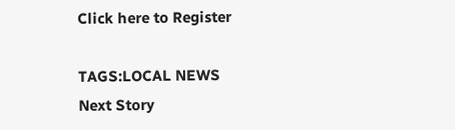Click here to Register

TAGS:LOCAL NEWS
Next Story